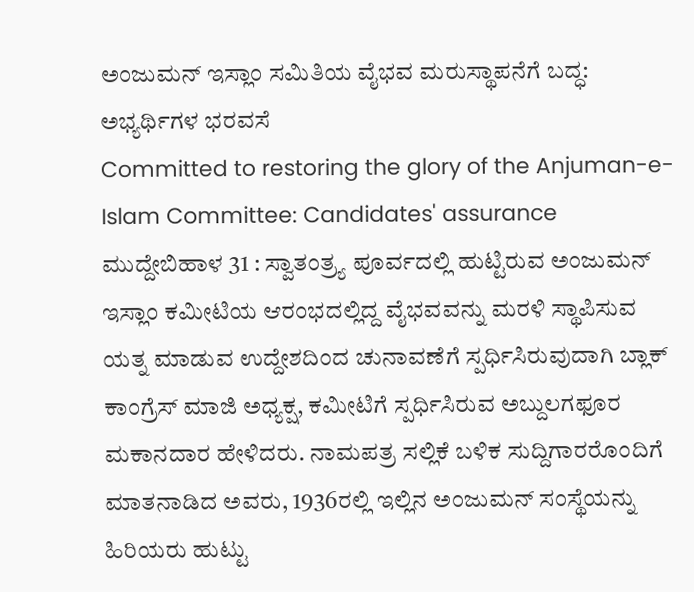ಅಂಜುಮನ್ ಇಸ್ಲಾಂ ಸಮಿತಿಯ ವೈಭವ ಮರುಸ್ಥಾಪನೆಗೆ ಬದ್ಧ: ಅಭ್ಯರ್ಥಿಗಳ ಭರವಸೆ
Committed to restoring the glory of the Anjuman-e-Islam Committee: Candidates' assurance
ಮುದ್ದೇಬಿಹಾಳ 31 : ಸ್ವಾತಂತ್ರ್ಯ ಪೂರ್ವದಲ್ಲಿ ಹುಟ್ಟಿರುವ ಅಂಜುಮನ್ ಇಸ್ಲಾಂ ಕಮೀಟಿಯ ಆರಂಭದಲ್ಲಿದ್ದ ವೈಭವವನ್ನು ಮರಳಿ ಸ್ಥಾಪಿಸುವ ಯತ್ನ ಮಾಡುವ ಉದ್ದೇಶದಿಂದ ಚುನಾವಣೆಗೆ ಸ್ಪರ್ಧಿಸಿರುವುದಾಗಿ ಬ್ಲಾಕ್ ಕಾಂಗ್ರೆಸ್ ಮಾಜಿ ಅಧ್ಯಕ್ಷ, ಕಮೀಟಿಗೆ ಸ್ಪರ್ಧಿಸಿರುವ ಅಬ್ದುಲಗಫೂರ ಮಕಾನದಾರ ಹೇಳಿದರು. ನಾಮಪತ್ರ ಸಲ್ಲಿಕೆ ಬಳಿಕ ಸುದ್ದಿಗಾರರೊಂದಿಗೆ ಮಾತನಾಡಿದ ಅವರು, 1936ರಲ್ಲಿ ಇಲ್ಲಿನ ಅಂಜುಮನ್ ಸಂಸ್ಥೆಯನ್ನು ಹಿರಿಯರು ಹುಟ್ಟು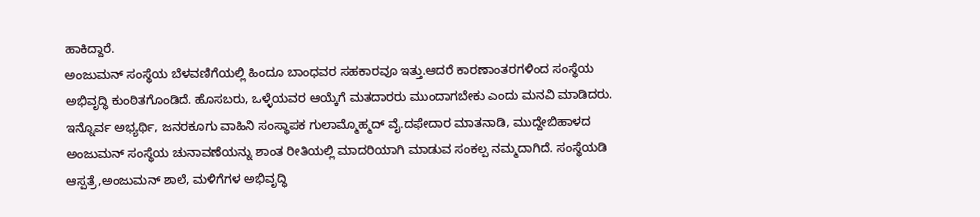ಹಾಕಿದ್ದಾರೆ.
ಅಂಜುಮನ್ ಸಂಸ್ಥೆಯ ಬೆಳವಣಿಗೆಯಲ್ಲಿ ಹಿಂದೂ ಬಾಂಧವರ ಸಹಕಾರವೂ ಇತ್ತು.ಆದರೆ ಕಾರಣಾಂತರಗಳಿಂದ ಸಂಸ್ಥೆಯ ಅಭಿವೃದ್ಧಿ ಕುಂಠಿತಗೊಂಡಿದೆ. ಹೊಸಬರು, ಒಳ್ಳೆಯವರ ಆಯ್ಕೆಗೆ ಮತದಾರರು ಮುಂದಾಗಬೇಕು ಎಂದು ಮನವಿ ಮಾಡಿದರು. ಇನ್ನೊರ್ವ ಅಭ್ಯರ್ಥಿ, ಜನರಕೂಗು ವಾಹಿನಿ ಸಂಸ್ಥಾಪಕ ಗುಲಾಮ್ಮೊಹ್ಮದ್ ವೈ.ದಫೇದಾರ ಮಾತನಾಡಿ, ಮುದ್ದೇಬಿಹಾಳದ ಅಂಜುಮನ್ ಸಂಸ್ಥೆಯ ಚುನಾವಣೆಯನ್ನು ಶಾಂತ ರೀತಿಯಲ್ಲಿ ಮಾದರಿಯಾಗಿ ಮಾಡುವ ಸಂಕಲ್ಪ ನಮ್ಮದಾಗಿದೆ. ಸಂಸ್ಥೆಯಡಿ ಆಸ್ಪತ್ರೆ,ಅಂಜುಮನ್ ಶಾಲೆ, ಮಳಿಗೆಗಳ ಅಭಿವೃದ್ಧಿ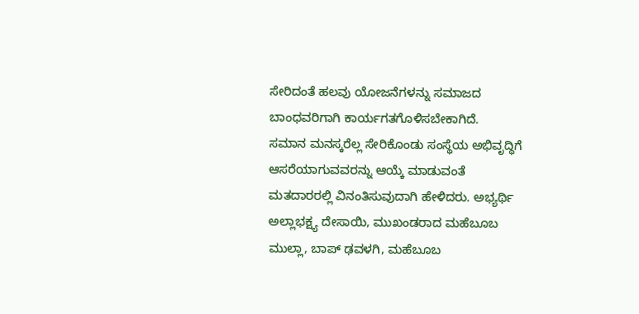ಸೇರಿದಂತೆ ಹಲವು ಯೋಜನೆಗಳನ್ನು ಸಮಾಜದ ಬಾಂಧವರಿಗಾಗಿ ಕಾರ್ಯಗತಗೊಳಿಸಬೇಕಾಗಿದೆ.
ಸಮಾನ ಮನಸ್ಕರೆಲ್ಲ ಸೇರಿಕೊಂಡು ಸಂಸ್ಥೆಯ ಅಭಿವೃದ್ಧಿಗೆ ಆಸರೆಯಾಗುವವರನ್ನು ಆಯ್ಕೆ ಮಾಡುವಂತೆ ಮತದಾರರಲ್ಲಿ ವಿನಂತಿಸುವುದಾಗಿ ಹೇಳಿದರು. ಅಭ್ಯರ್ಥಿ ಅಲ್ಲಾಭಕ್ಷ್ಯ ದೇಸಾಯಿ, ಮುಖಂಡರಾದ ಮಹೆಬೂಬ ಮುಲ್ಲಾ, ಬಾಪ್ ಢವಳಗಿ, ಮಹೆಬೂಬ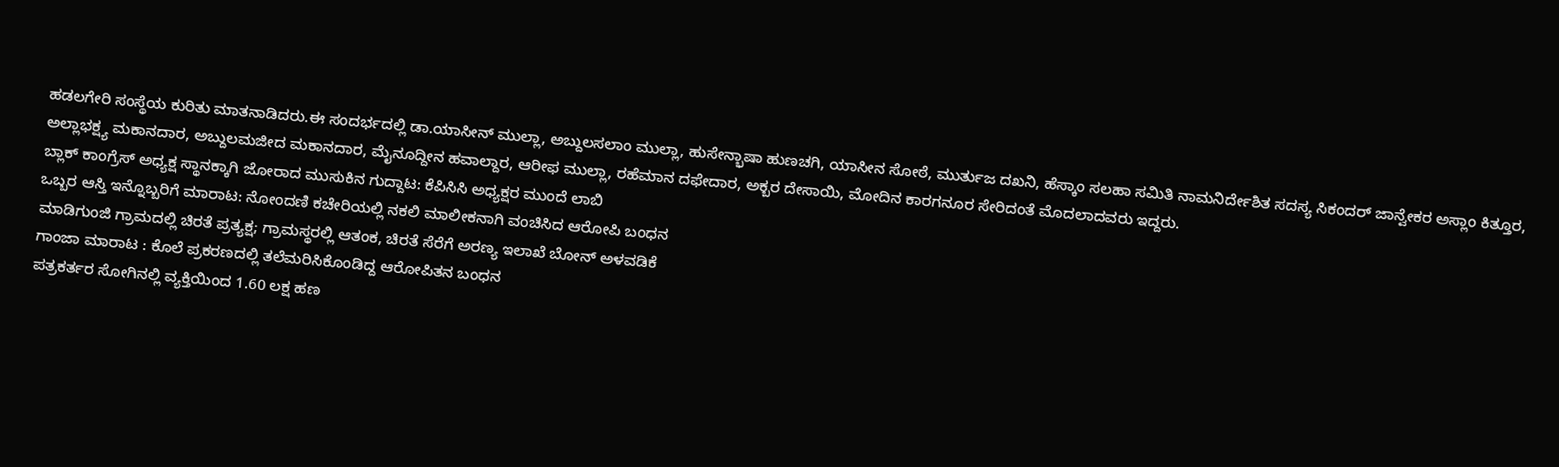ಹಡಲಗೇರಿ ಸಂಸ್ಥೆಯ ಕುರಿತು ಮಾತನಾಡಿದರು.ಈ ಸಂದರ್ಭದಲ್ಲಿ ಡಾ.ಯಾಸೀನ್ ಮುಲ್ಲಾ, ಅಬ್ದುಲಸಲಾಂ ಮುಲ್ಲಾ, ಹುಸೇನ್ಭಾಷಾ ಹುಣಚಗಿ, ಯಾಸೀನ ಸೋಠೆ, ಮುರ್ತುಜ ದಖನಿ, ಹೆಸ್ಕಾಂ ಸಲಹಾ ಸಮಿತಿ ನಾಮನಿರ್ದೇಶಿತ ಸದಸ್ಯ ಸಿಕಂದರ್ ಜಾನ್ವೇಕರ ಅಸ್ಲಾಂ ಕಿತ್ತೂರ, ಅಲ್ಲಾಭಕ್ಷ್ಯ ಮಕಾನದಾರ, ಅಬ್ದುಲಮಜೀದ ಮಕಾನದಾರ, ಮೈನೂದ್ದೀನ ಹವಾಲ್ದಾರ, ಆರೀಫ ಮುಲ್ಲಾ, ರಹೆಮಾನ ದಫೇದಾರ, ಅಕ್ಬರ ದೇಸಾಯಿ, ಮೋದಿನ ಕಾರಗನೂರ ಸೇರಿದಂತೆ ಮೊದಲಾದವರು ಇದ್ದರು.
ಬ್ಲಾಕ್ ಕಾಂಗ್ರೆಸ್ ಅಧ್ಯಕ್ಷ ಸ್ಥಾನಕ್ಕಾಗಿ ಜೋರಾದ ಮುಸುಕಿನ ಗುದ್ದಾಟ: ಕೆಪಿಸಿಸಿ ಅಧ್ಯಕ್ಷರ ಮುಂದೆ ಲಾಬಿ
ಒಬ್ಬರ ಆಸ್ತಿ ಇನ್ನೊಬ್ಬರಿಗೆ ಮಾರಾಟ: ನೋಂದಣಿ ಕಚೇರಿಯಲ್ಲಿ ನಕಲಿ ಮಾಲೀಕನಾಗಿ ವಂಚಿಸಿದ ಆರೋಪಿ ಬಂಧನ
ಮಾಡಿಗುಂಜಿ ಗ್ರಾಮದಲ್ಲಿ ಚಿರತೆ ಪ್ರತ್ಯಕ್ಷ; ಗ್ರಾಮಸ್ಥರಲ್ಲಿ ಆತಂಕ, ಚಿರತೆ ಸೆರೆಗೆ ಅರಣ್ಯ ಇಲಾಖೆ ಬೋನ್ ಅಳವಡಿಕೆ
ಗಾಂಜಾ ಮಾರಾಟ : ಕೊಲೆ ಪ್ರಕರಣದಲ್ಲಿ ತಲೆಮರಿಸಿಕೊಂಡಿದ್ದ ಆರೋಪಿತನ ಬಂಧನ
ಪತ್ರಕರ್ತರ ಸೋಗಿನಲ್ಲಿ ವ್ಯಕ್ತಿಯಿಂದ 1.60 ಲಕ್ಷ ಹಣ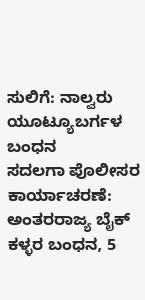ಸುಲಿಗೆ: ನಾಲ್ವರು ಯೂಟ್ಯೂಬರ್ಗಳ ಬಂಧನ
ಸದಲಗಾ ಪೊಲೀಸರ ಕಾರ್ಯಾಚರಣೆ: ಅಂತರರಾಜ್ಯ ಬೈಕ್ ಕಳ್ಳರ ಬಂಧನ, 5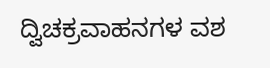ದ್ವಿಚಕ್ರವಾಹನಗಳ ವಶ